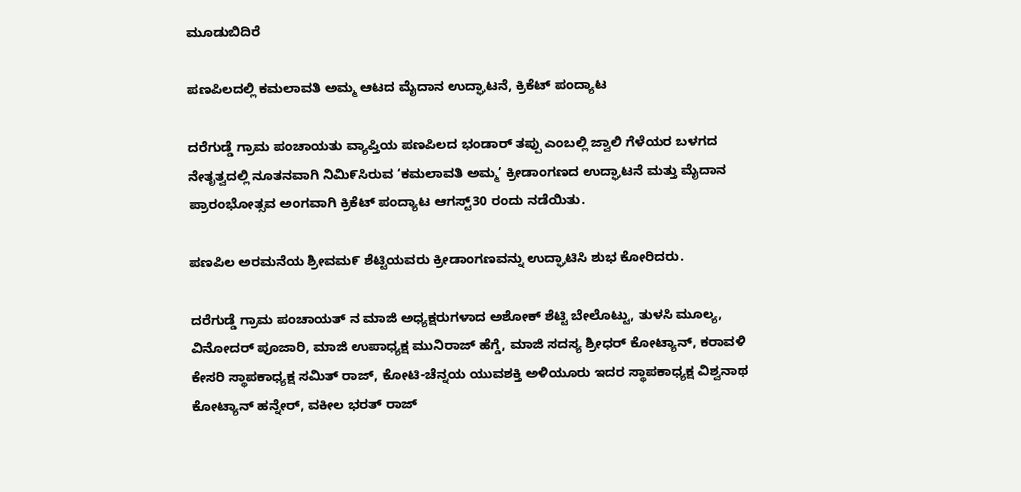ಮೂಡುಬಿದಿರೆ

ಪಣಪಿಲದಲ್ಲಿ ಕಮಲಾವತಿ ಅಮ್ಮ ಆಟದ ಮೈದಾನ ಉದ್ಘಾಟನೆ, ಕ್ರಿಕೆಟ್ ಪಂದ್ಯಾಟ

ದರೆಗುಡ್ಡೆ ಗ್ರಾಮ ಪಂಚಾಯತು ವ್ಯಾಪ್ತಿಯ ಪಣಪಿಲದ ಭಂಡಾರ್ ತಪ್ಪು ಎಂಬಲ್ಲಿ ಜ್ವಾಲಿ ಗೆಳೆಯರ ಬಳಗದ ನೇತೃತ್ವದಲ್ಲಿ ನೂತನವಾಗಿ ನಿಮಿ೯ಸಿರುವ ‘ಕಮಲಾವತಿ ಅಮ್ಮ’ ಕ್ರೀಡಾಂಗಣದ ಉದ್ಘಾಟನೆ ಮತ್ತು ಮೈದಾನ ಪ್ರಾರಂಭೋತ್ಸವ ಅಂಗವಾಗಿ ಕ್ರಿಕೆಟ್ ಪಂದ್ಯಾಟ ಆಗಸ್ಟ್30 ರಂದು ನಡೆಯಿತು.

ಪಣಪಿಲ ಅರಮನೆಯ ಶ್ರೀವಮ೯ ಶೆಟ್ಟಿಯವರು ಕ್ರೀಡಾಂಗಣವನ್ನು ಉದ್ಘಾಟಿಸಿ ಶುಭ ಕೋರಿದರು.

ದರೆಗುಡ್ಡೆ ಗ್ರಾಮ ಪಂಚಾಯತ್ ನ ಮಾಜಿ ಅಧ್ಯಕ್ಷರುಗಳಾದ ಅಶೋಕ್ ಶೆಟ್ಟಿ ಬೇಲೊಟ್ಟು, ತುಳಸಿ ಮೂಲ್ಯ, ವಿನೋದರ್ ಪೂಜಾರಿ, ಮಾಜಿ ಉಪಾಧ್ಯಕ್ಷ ಮುನಿರಾಜ್ ಹೆಗ್ಡೆ, ಮಾಜಿ ಸದಸ್ಯ ಶ್ರೀಧರ್ ಕೋಟ್ಯಾನ್, ಕರಾವಳಿ ಕೇಸರಿ ಸ್ಥಾಪಕಾಧ್ಯಕ್ಷ ಸಮಿತ್ ರಾಜ್, ಕೋಟಿ-ಚೆನ್ನಯ ಯುವಶಕ್ತಿ ಅಳಿಯೂರು ಇದರ ಸ್ಥಾಪಕಾಧ್ಯಕ್ಷ ವಿಶ್ವನಾಥ ಕೋಟ್ಯಾನ್ ಹನ್ನೇರ್, ವಕೀಲ ಭರತ್ ರಾಜ್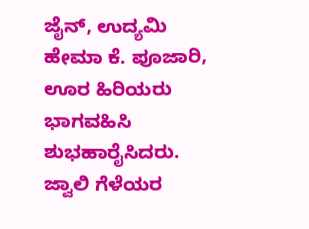ಜೈನ್, ಉದ್ಯಮಿ ಹೇಮಾ ಕೆ. ಪೂಜಾರಿ, ಊರ ಹಿರಿಯರು ಭಾಗವಹಿಸಿ ಶುಭಹಾರೈಸಿದರು.
ಜ್ವಾಲಿ ಗೆಳೆಯರ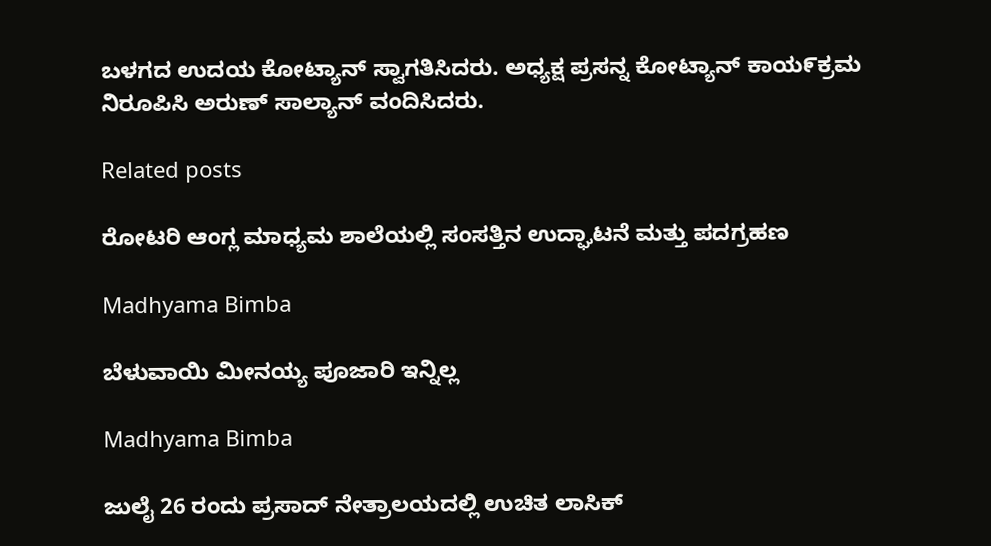ಬಳಗದ ಉದಯ ಕೋಟ್ಯಾನ್ ಸ್ವಾಗತಿಸಿದರು. ಅಧ್ಯಕ್ಷ ಪ್ರಸನ್ನ ಕೋಟ್ಯಾನ್ ಕಾಯ೯ಕ್ರಮ ನಿರೂಪಿಸಿ ಅರುಣ್ ಸಾಲ್ಯಾನ್ ವಂದಿಸಿದರು.

Related posts

ರೋಟರಿ ಆಂಗ್ಲ ಮಾಧ್ಯಮ ಶಾಲೆಯಲ್ಲಿ ಸಂಸತ್ತಿನ ಉದ್ಘಾಟನೆ ಮತ್ತು ಪದಗ್ರಹಣ

Madhyama Bimba

ಬೆಳುವಾಯಿ ಮೀನಯ್ಯ ಪೂಜಾರಿ ಇನ್ನಿಲ್ಲ

Madhyama Bimba

ಜುಲೈ 26 ರಂದು ಪ್ರಸಾದ್ ನೇತ್ರಾಲಯದಲ್ಲಿ ಉಚಿತ ಲಾಸಿಕ್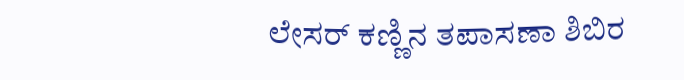ಲೇಸರ್ ಕಣ್ಣಿನ ತಪಾಸಣಾ ಶಿಬಿರ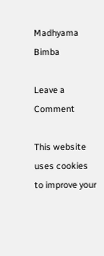Madhyama Bimba

Leave a Comment

This website uses cookies to improve your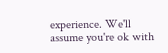experience. We'll assume you're ok with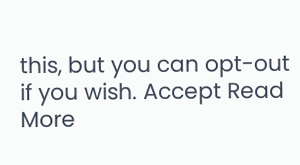this, but you can opt-out if you wish. Accept Read More